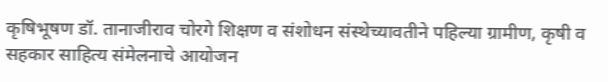कृषिभूषण डॉ. तानाजीराव चोरगे शिक्षण व संशोधन संस्थेच्यावतीने पहिल्या ग्रामीण, कृषी व सहकार साहित्य संमेलनाचे आयोजन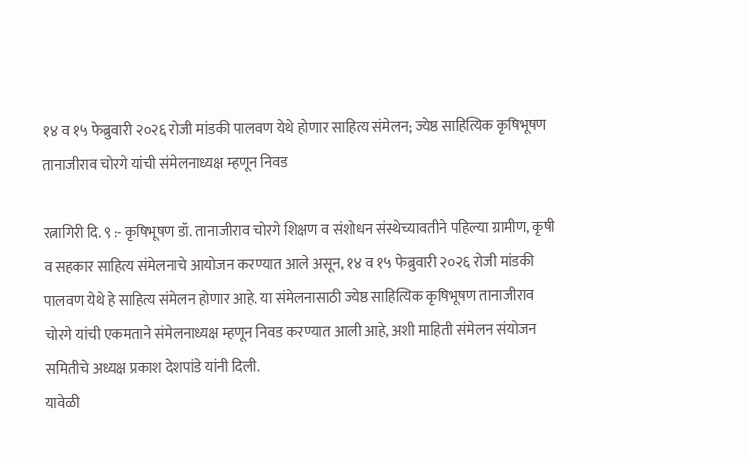१४ व १५ फेब्रुवारी २०२६ रोजी मांडकी पालवण येथे होणार साहित्य संमेलन; ज्येष्ठ साहित्यिक कृषिभूषण तानाजीराव चोरगे यांची संमेलनाध्यक्ष म्हणून निवड

रत्नागिरी दि. ९ :- कृषिभूषण डॉ. तानाजीराव चोरगे शिक्षण व संशोधन संस्थेच्यावतीने पहिल्या ग्रामीण, कृषी व सहकार साहित्य संमेलनाचे आयोजन करण्यात आले असून, १४ व १५ फेब्रुवारी २०२६ रोजी मांडकी पालवण येथे हे साहित्य संमेलन होणार आहे. या संमेलनासाठी ज्येष्ठ साहित्यिक कृषिभूषण तानाजीराव चोरगे यांची एकमताने संमेलनाध्यक्ष म्हणून निवड करण्यात आली आहे, अशी माहिती संमेलन संयोजन समितीचे अध्यक्ष प्रकाश देशपांडे यांनी दिली.
यावेळी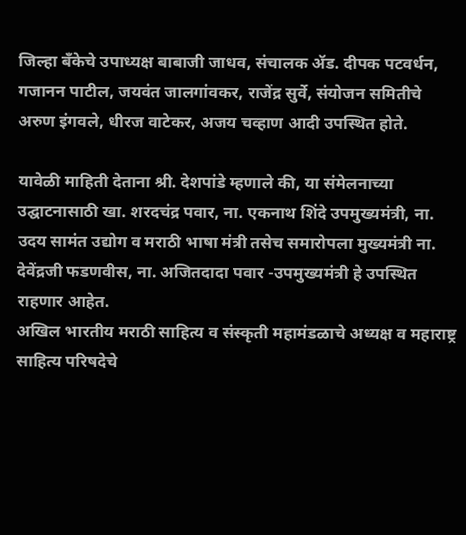जिल्हा बँकेचे उपाध्यक्ष बाबाजी जाधव, संचालक ॲड. दीपक पटवर्धन, गजानन पाटील, जयवंत जालगांवकर, राजेंद्र सुर्वे, संयोजन समितीचे अरुण इंगवले, धीरज वाटेकर, अजय चव्हाण आदी उपस्थित होते.

यावेळी माहिती देताना श्री. देशपांडे म्हणाले की, या संमेलनाच्या उद्घाटनासाठी खा. शरदचंद्र पवार, ना. एकनाथ शिंदे उपमुख्यमंत्री, ना. उदय सामंत उद्योग व मराठी भाषा मंत्री तसेच समारोपला मुख्यमंत्री ना. देवेंद्रजी फडणवीस, ना. अजितदादा पवार -उपमुख्यमंत्री हे उपस्थित राहणार आहेत.
अखिल भारतीय मराठी साहित्य व संस्कृती महामंडळाचे अध्यक्ष व महाराष्ट्र साहित्य परिषदेचे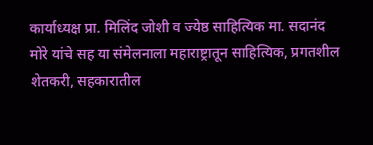कार्याध्यक्ष प्रा. मिलिंद जोशी व ज्येष्ठ साहित्यिक मा. सदानंद मोरे यांचे सह या संमेलनाला महाराष्ट्रातून साहित्यिक, प्रगतशील शेतकरी, सहकारातील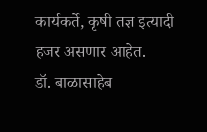कार्यकर्ते, कृषी तज्ञ इत्यादी हजर असणार आहेत.
डॉ. बाळासाहेब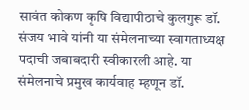सावंत कोकण कृषि विद्यापीठाचे कुलगुरू डॉ. संजय भावे यांनी या संमेलनाच्या स्वागताध्यक्ष पदाची जबाबदारी स्वीकारली आहे. या संमेलनाचे प्रमुख कार्यवाह म्हणून डॉ.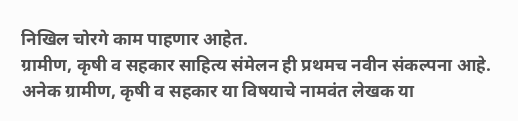निखिल चोरगे काम पाहणार आहेत.
ग्रामीण, कृषी व सहकार साहित्य संमेलन ही प्रथमच नवीन संकल्पना आहे. अनेक ग्रामीण, कृषी व सहकार या विषयाचे नामवंत लेखक या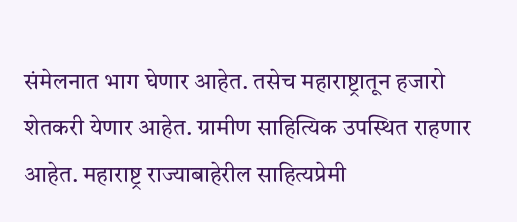संमेलनात भाग घेणार आहेत. तसेच महाराष्ट्रातून हजारो शेतकरी येणार आहेत. ग्रामीण साहित्यिक उपस्थित राहणार आहेत. महाराष्ट्र राज्याबाहेरील साहित्यप्रेमी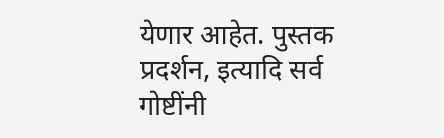येणार आहेत. पुस्तक प्रदर्शन, इत्यादि सर्व गोष्टींनी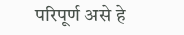परिपूर्ण असे हे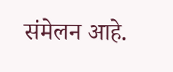संमेलन आहे.